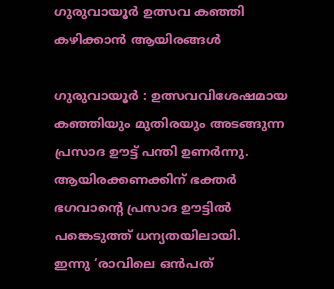ഗുരുവായൂർ ഉത്സവ കഞ്ഞി കഴിക്കാൻ ആയിരങ്ങൾ

ഗുരുവായൂർ : ഉത്സവവിശേഷമായ കഞ്ഞിയും മുതിരയും അടങ്ങുന്ന പ്രസാദ ഊട്ട് പന്തി ഉണർന്നു. ആയിരക്കണക്കിന് ഭക്തർ ഭഗവാൻ്റെ പ്രസാദ ഊട്ടിൽ പങ്കെടുത്ത് ധന്യതയിലായി.
ഇന്നു ‘രാവിലെ ഒൻപത്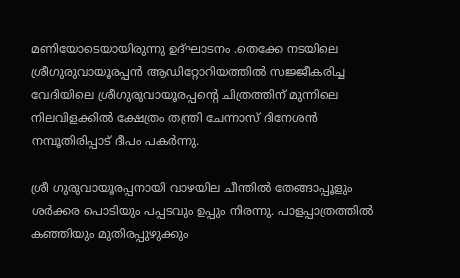മണിയോടെയായിരുന്നു ഉദ്ഘാടനം .തെക്കേ നടയിലെ ശ്രീഗുരുവായൂരപ്പൻ ആഡിറ്റോറിയത്തിൽ സജ്ജീകരിച്ച വേദിയിലെ ശ്രീഗുരുവായൂരപ്പൻ്റെ ചിത്രത്തിന് മുന്നിലെ നിലവിളക്കിൽ ക്ഷേത്രം തന്ത്രി ചേന്നാസ് ദിനേശൻ നമ്പൂതിരിപ്പാട് ദീപം പകർന്നു.

ശ്രീ ഗുരുവായൂരപ്പനായി വാഴയില ചീന്തിൽ തേങ്ങാപ്പൂളും ശർക്കര പൊടിയും പപ്പടവും ഉപ്പും നിരന്നു. പാളപ്പാത്രത്തിൽ കഞ്ഞിയും മുതിരപ്പുഴുക്കും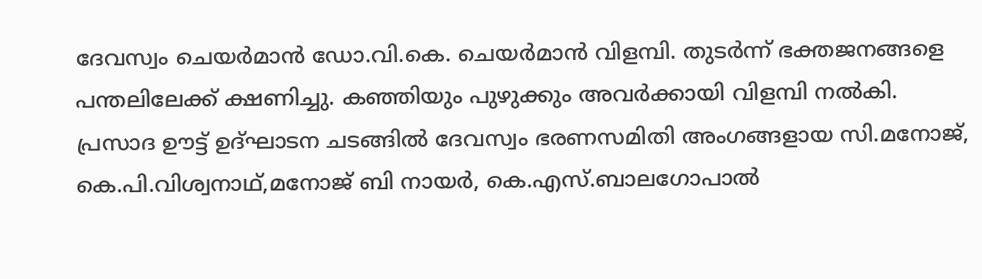ദേവസ്വം ചെയർമാൻ ഡോ.വി.കെ. ചെയർമാൻ വിളമ്പി. തുടർന്ന് ഭക്തജനങ്ങളെ പന്തലിലേക്ക് ക്ഷണിച്ചു. കഞ്ഞിയും പുഴുക്കും അവർക്കായി വിളമ്പി നൽകി.
പ്രസാദ ഊട്ട് ഉദ്ഘാടന ചടങ്ങിൽ ദേവസ്വം ഭരണസമിതി അംഗങ്ങളായ സി.മനോജ്, കെ.പി.വിശ്വനാഥ്,മനോജ് ബി നായർ, കെ.എസ്.ബാലഗോപാൽ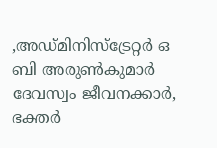,അഡ്മിനിസ്ട്രേറ്റർ ഒ ബി അരുൺകുമാർ ദേവസ്വം ജീവനക്കാർ, ഭക്തർ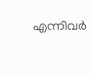എന്നിവർ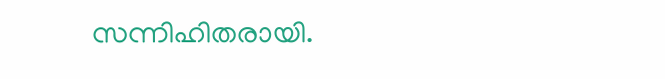സന്നിഹിതരായി.